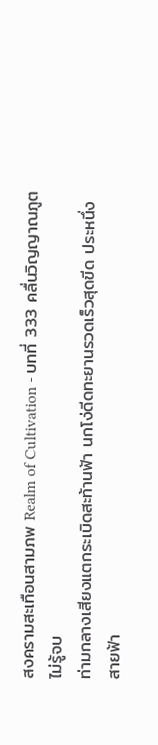สงครามสะเทือนสามภพ Realm of Cultivation - บทที่ 333 คลื่นวิญญาณภูตไม่รู้จบ
ท่ามกลางเสียงแตกระเบิดสะท้านฟ้า นกโง่ดีดทะยานรวดเร็วสุดขีด ประหนึ่ง
สายฟ้า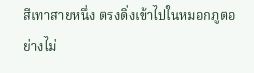สีเทาสายหนึ่ง ตรงดิ่งเข้าไปในหมอกภูตอย่างไม่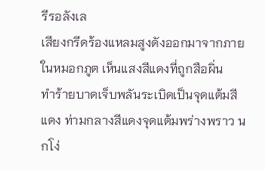รีรอลังเล
เสียงกรีดร้องแหลมสูงดังออกมาจากภายในหมอกภูต เห็นแสงสีแดงที่ถูกสือผิ่น
ทำร้ายบาดเจ็บพลันระเบิดเป็นจุดแต้มสีแดง ท่ามกลางสีแดงจุดแต้มพร่างพราว นกโง่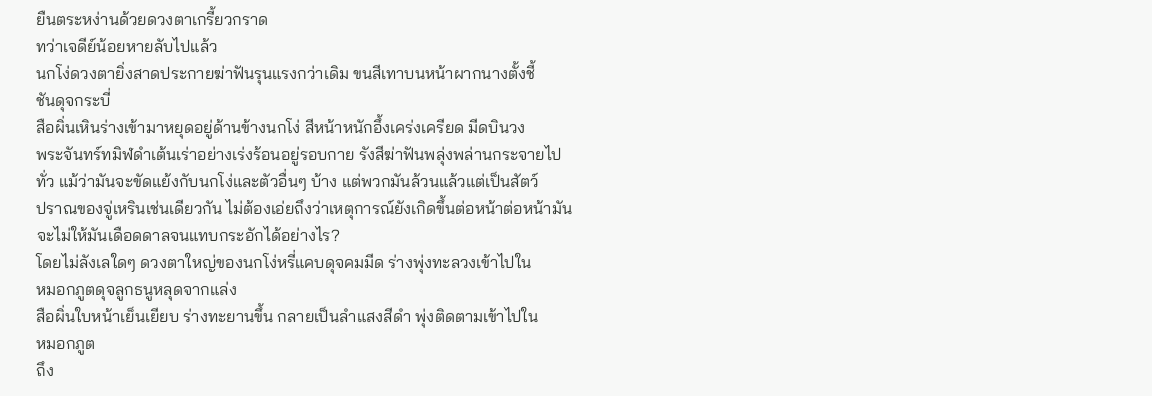ยืนตระหง่านด้วยดวงตาเกรี้ยวกราด
ทว่าเจดีย์น้อยหายลับไปแล้ว
นกโง่ดวงตายิ่งสาดประกายฆ่าฟันรุนแรงกว่าเดิม ขนสีเทาบนหน้าผากนางตั้งชี้
ชันดุจกระบี่
สือผิ่นเหินร่างเข้ามาหยุดอยู่ด้านข้างนกโง่ สีหน้าหนักอึ้งเคร่งเครียด มีดบินวง
พระจันทร์ทมิฬดำเต้นเร่าอย่างเร่งร้อนอยู่รอบกาย รังสีฆ่าฟันพลุ่งพล่านกระจายไป
ทั่ว แม้ว่ามันจะขัดแย้งกับนกโง่และตัวอื่นๆ บ้าง แต่พวกมันล้วนแล้วแต่เป็นสัตว์
ปราณของจู่เหรินเช่นเดียวกัน ไม่ต้องเอ่ยถึงว่าเหตุการณ์ยังเกิดขึ้นต่อหน้าต่อหน้ามัน
จะไม่ให้มันเดือดดาลจนแทบกระอักได้อย่างไร?
โดยไม่ลังเลใดๆ ดวงตาใหญ่ของนกโง่หรี่แคบดุจคมมีด ร่างพุ่งทะลวงเข้าไปใน
หมอกภูตดุจลูกธนูหลุดจากแล่ง
สือผิ่นใบหน้าเย็นเยียบ ร่างทะยานขึ้น กลายเป็นลำแสงสีดำ พุ่งติดตามเข้าไปใน
หมอกภูต
ถึง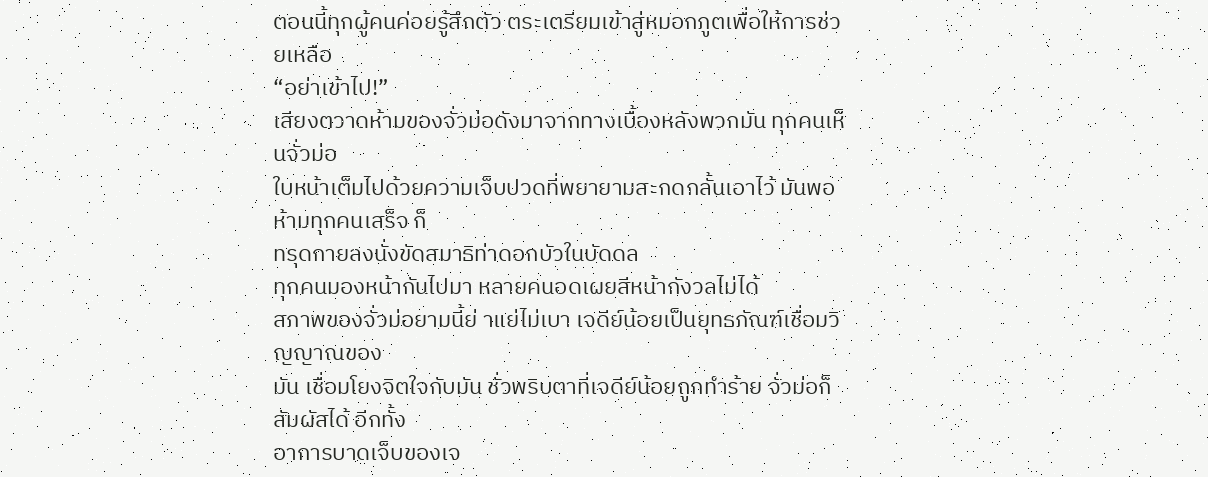ตอนนี้ทุกผู้คนค่อยรู้สึกตัว ตระเตรียมเข้าสู่หมอกภูตเพื่อให้การช่วยเหลือ
“อย่าเข้าไป!”
เสียงตวาดห้ามของจั่วม่อดังมาจากทางเบื้องหลังพวกมัน ทุกคนเห็นจั่วม่อ
ใบหน้าเต็มไปด้วยความเจ็บปวดที่พยายามสะกดกลั้นเอาไว้ มันพอห้ามทุกคนเสร็จ ก็
ทรุดกายลงนั่งขัดสมาธิท่าดอกบัวในบัดดล
ทุกคนมองหน้ากันไปมา หลายคนอดเผยสีหน้ากังวลไม่ได้
สภาพของจั่วม่อยามนี้ย่ าแย่ไม่เบา เจดีย์น้อยเป็นยุทธภัณฑ์เชื่อมวิญญาณของ
มัน เชื่อมโยงจิตใจกับมัน ชั่วพริบตาที่เจดีย์น้อยถูกทำร้าย จั่วม่อก็สัมผัสได้ อีกทั้ง
อาการบาดเจ็บของเจ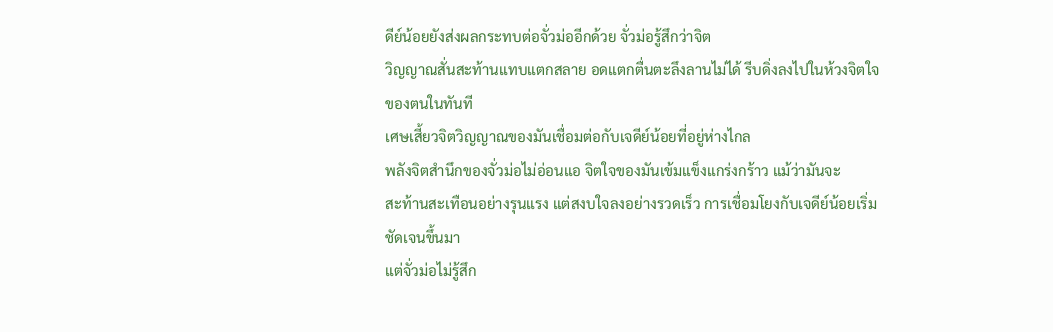ดีย์น้อยยังส่งผลกระทบต่อจั่วม่ออีกด้วย จั่วม่อรู้สึกว่าจิต
วิญญาณสั่นสะท้านแทบแตกสลาย อดแตกตื่นตะลึงลานไม่ได้ รีบดิ่งลงไปในห้วงจิตใจ
ของตนในทันที
เศษเสี้ยวจิตวิญญาณของมันเชื่อมต่อกับเจดีย์น้อยที่อยู่ห่างไกล
พลังจิตสำนึกของจั่วม่อไม่อ่อนแอ จิตใจของมันเข้มแข็งแกร่งกร้าว แม้ว่ามันจะ
สะท้านสะเทือนอย่างรุนแรง แต่สงบใจลงอย่างรวดเร็ว การเชื่อมโยงกับเจดีย์น้อยเริ่ม
ชัดเจนขึ้นมา
แต่จั่วม่อไม่รู้สึก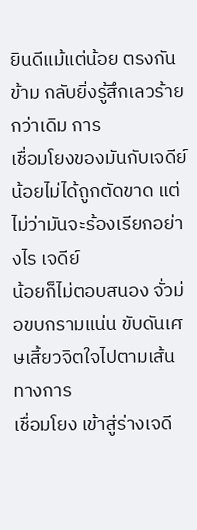ยินดีแม้แต่น้อย ตรงกันข้าม กลับยิ่งรู้สึกเลวร้ายกว่าเดิม การ
เชื่อมโยงของมันกับเจดีย์น้อยไม่ได้ถูกตัดขาด แต่ไม่ว่ามันจะร้องเรียกอย่างไร เจดีย์
น้อยก็ไม่ตอบสนอง จั่วม่อขบกรามแน่น ขับดันเศษเสี้ยวจิตใจไปตามเส้นทางการ
เชื่อมโยง เข้าสู่ร่างเจดี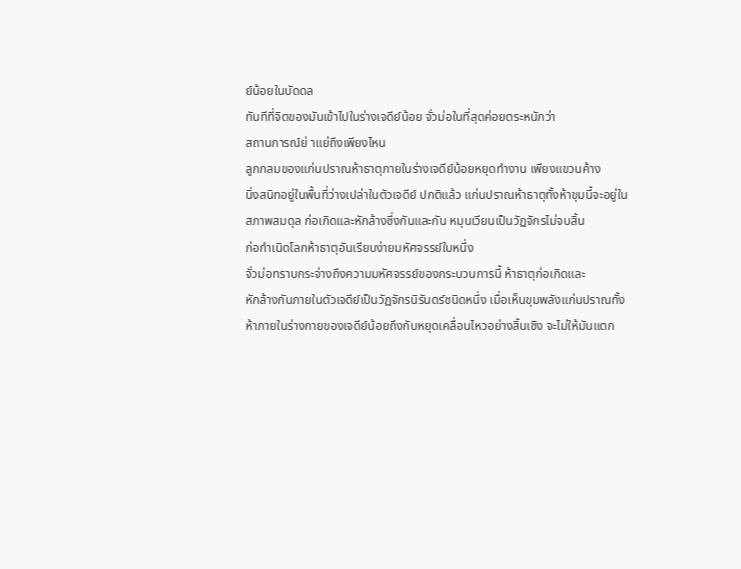ย์น้อยในบัดดล
ทันทีที่จิตของมันเข้าไปในร่างเจดีย์น้อย จั่วม่อในที่สุดค่อยตระหนักว่า
สถานการณ์ย่ าแย่ถึงเพียงไหน
ลูกกลมของแก่นปราณห้าธาตุภายในร่างเจดีย์น้อยหยุดทำงาน เพียงแขวนค้าง
นิ่งสนิทอยู่ในพื้นที่ว่างเปล่าในตัวเจดีย์ ปกติแล้ว แก่นปราณห้าธาตุทั้งห้าขุมนี้จะอยู่ใน
สภาพสมดุล ก่อเกิดและหักล้างซึ่งกันและกัน หมุนเวียนเป็นวัฏจักรไม่จบสิ้น
ก่อกำเนิดโลกห้าธาตุอันเรียบง่ายมหัศจรรย์ใบหนึ่ง
จั่วม่อทราบกระจ่างถึงความมหัศจรรย์ของกระบวนการนี้ ห้าธาตุก่อเกิดและ
หักล้างกันภายในตัวเจดีย์เป็นวัฏจักรนิรันดร์ชนิดหนึ่ง เมื่อเห็นขุมพลังแก่นปราณทั้ง
ห้าภายในร่างกายของเจดีย์น้อยถึงกับหยุดเคลื่อนไหวอย่างสิ้นเชิง จะไม่ให้มันแตก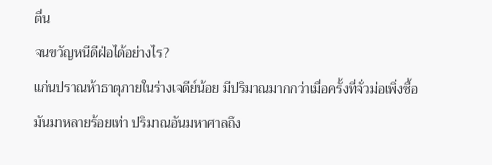ตื่น
จนขวัญหนีดีฝ่อได้อย่างไร?
แก่นปราณห้าธาตุภายในร่างเจดีย์น้อย มีปริมาณมากกว่าเมื่อครั้งที่จั่วม่อเพิ่งซื้อ
มันมาหลายร้อยเท่า ปริมาณอันมหาศาลถึง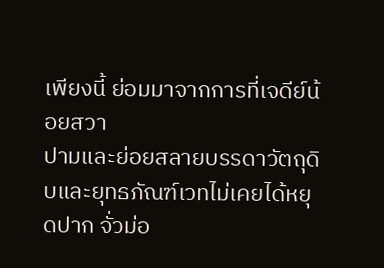เพียงนี้ ย่อมมาจากการที่เจดีย์น้อยสวา
ปามและย่อยสลายบรรดาวัตถุดิบและยุทธภัณฑ์เวทไม่เคยได้หยุดปาก จั่วม่อ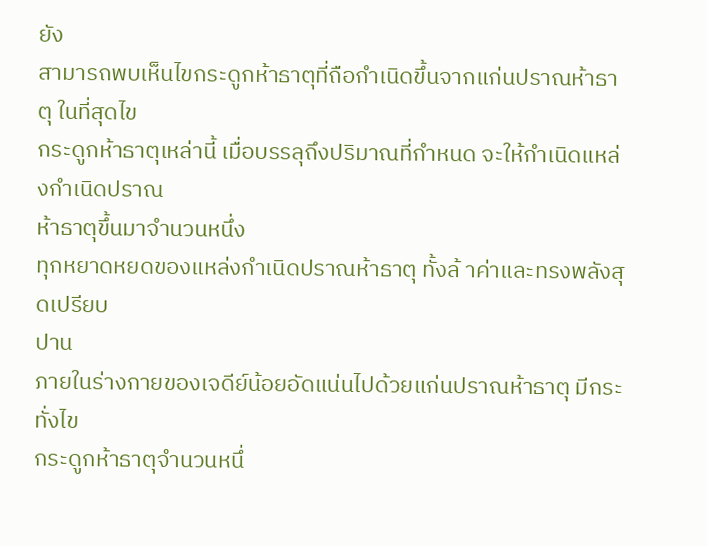ยัง
สามารถพบเห็นไขกระดูกห้าธาตุที่ถือกำเนิดขึ้นจากแก่นปราณห้าธาตุ ในที่สุดไข
กระดูกห้าธาตุเหล่านี้ เมื่อบรรลุถึงปริมาณที่กำหนด จะให้กำเนิดแหล่งกำเนิดปราณ
ห้าธาตุขึ้นมาจำนวนหนึ่ง
ทุกหยาดหยดของแหล่งกำเนิดปราณห้าธาตุ ทั้งล้ าค่าและทรงพลังสุดเปรียบ
ปาน
ภายในร่างกายของเจดีย์น้อยอัดแน่นไปด้วยแก่นปราณห้าธาตุ มีกระทั่งไข
กระดูกห้าธาตุจำนวนหนึ่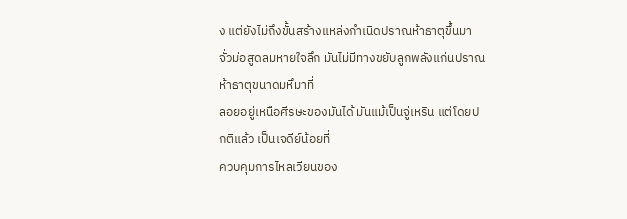ง แต่ยังไม่ถึงขั้นสร้างแหล่งกำเนิดปราณห้าธาตุขึ้นมา
จั่วม่อสูดลมหายใจลึก มันไม่มีทางขยับลูกพลังแก่นปราณห้าธาตุขนาดมหึมาที่
ลอยอยู่เหนือศีรษะของมันได้ มันแม้เป็นจู่เหริน แต่โดยปกติแล้ว เป็นเจดีย์น้อยที่
ควบคุมการไหลเวียนของ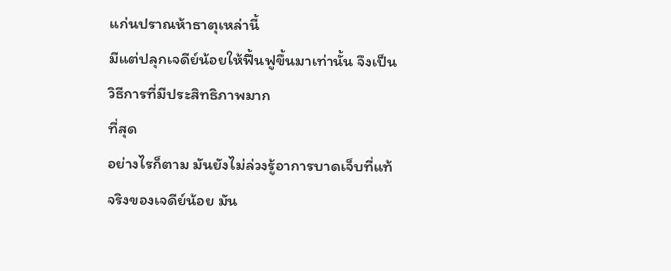แก่นปราณห้าธาตุเหล่านี้
มีแต่ปลุกเจดีย์น้อยให้ฟื้นฟูขึ้นมาเท่านั้น จึงเป็นวิธีการที่มีประสิทธิภาพมาก
ที่สุด
อย่างไรก็ตาม มันยังไม่ล่วงรู้อาการบาดเจ็บที่แท้จริงของเจดีย์น้อย มัน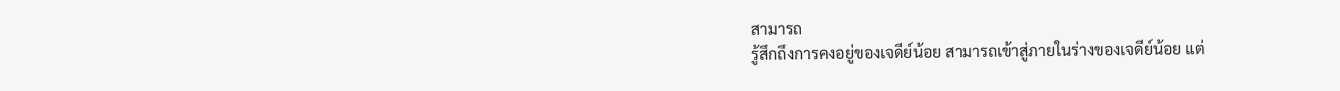สามารถ
รู้สึกถึงการคงอยู่ของเจดีย์น้อย สามารถเข้าสู่ภายในร่างของเจดีย์น้อย แต่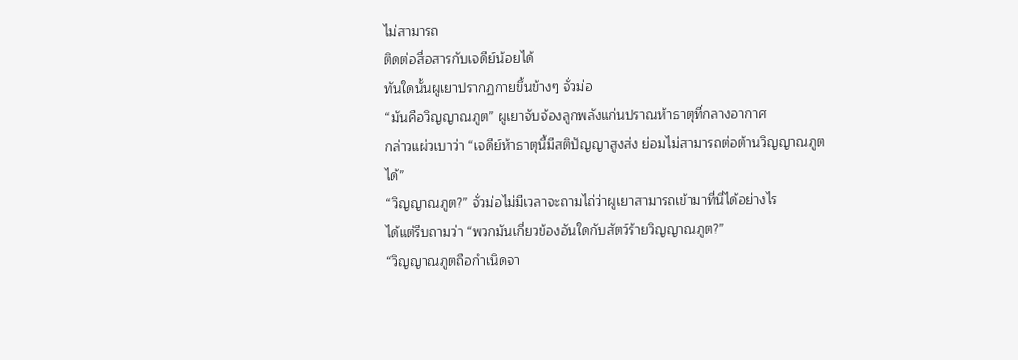ไม่สามารถ
ติดต่อสื่อสารกับเจดีย์น้อยได้
ทันใดนั้นผูเยาปรากฏกายขึ้นข้างๆ จั่วม่อ
“มันคือวิญญาณภูต” ผูเยาจับจ้องลูกพลังแก่นปราณห้าธาตุที่กลางอากาศ
กล่าวแผ่วเบาว่า “เจดีย์ห้าธาตุนี้มีสติปัญญาสูงส่ง ย่อมไม่สามารถต่อต้านวิญญาณภูต
ได้”
“วิญญาณภูต?” จั่วม่อไม่มีเวลาจะถามไถ่ว่าผูเยาสามารถเข้ามาที่นี่ได้อย่างไร
ได้แต่รีบถามว่า “พวกมันเกี่ยวข้องอันใดกับสัตว์ร้ายวิญญาณภูต?”
“วิญญาณภูตถือกำเนิดจา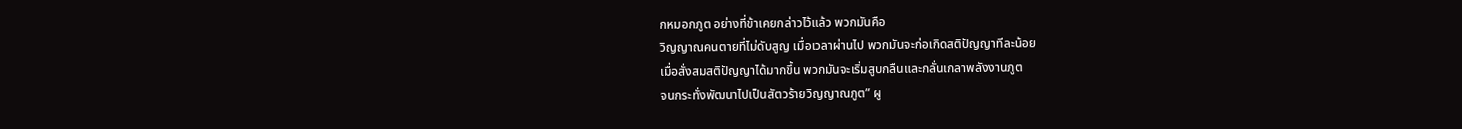กหมอกภูต อย่างที่ข้าเคยกล่าวไว้แล้ว พวกมันคือ
วิญญาณคนตายที่ไม่ดับสูญ เมื่อเวลาผ่านไป พวกมันจะก่อเกิดสติปัญญาทีละน้อย
เมื่อสั่งสมสติปัญญาได้มากขึ้น พวกมันจะเริ่มสูบกลืนและกลั่นเกลาพลังงานภูต
จนกระทั่งพัฒนาไปเป็นสัตวร้ายวิญญาณภูต” ผู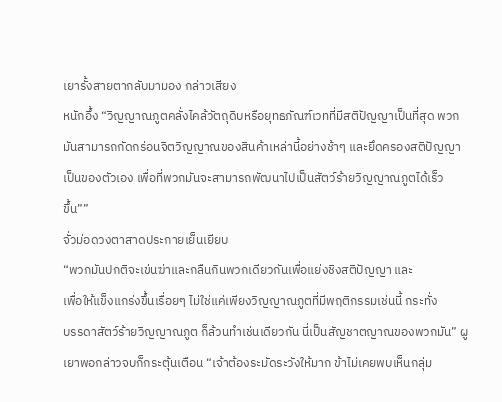เยารั้งสายตากลับมามอง กล่าวเสียง
หนักอึ้ง “วิญญาณภูตคลั่งไคล้วัตถุดิบหรือยุทธภัณฑ์เวทที่มีสติปัญญาเป็นที่สุด พวก
มันสามารถกัดกร่อนจิตวิญญาณของสินค้าเหล่านี้อย่างช้าๆ และยึดครองสติปัญญา
เป็นของตัวเอง เพื่อที่พวกมันจะสามารถพัฒนาไปเป็นสัตว์ร้ายวิญญาณภูตได้เร็ว
ขึ้น””
จั่วม่อดวงตาสาดประกายเย็นเยียบ
“พวกมันปกติจะเข่นฆ่าและกลืนกินพวกเดียวกันเพื่อแย่งชิงสติปัญญา และ
เพื่อให้แข็งแกร่งขึ้นเรื่อยๆ ไม่ใช่แค่เพียงวิญญาณภูตที่มีพฤติกรรมเช่นนี้ กระทั่ง
บรรดาสัตว์ร้ายวิญญาณภูต ก็ล้วนทำเช่นเดียวกัน นี่เป็นสัญชาตญาณของพวกมัน” ผู
เยาพอกล่าวจบก็กระตุ้นเตือน “เจ้าต้องระมัดระวังให้มาก ข้าไม่เคยพบเห็นกลุ่ม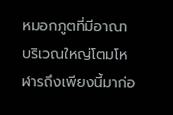หมอกภูตที่มีอาณาบริเวณใหญ่โตมโหฬารถึงเพียงนี้มาก่อ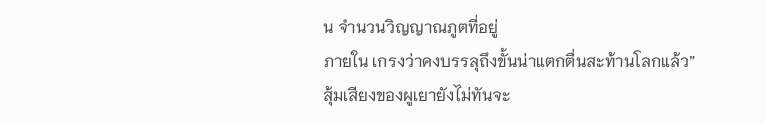น จำนวนวิญญาณภูตที่อยู่
ภายใน เกรงว่าคงบรรลุถึงขั้นน่าแตกตื่นสะท้านโลกแล้ว”
สุ้มเสียงของผูเยายังไม่ทันจะ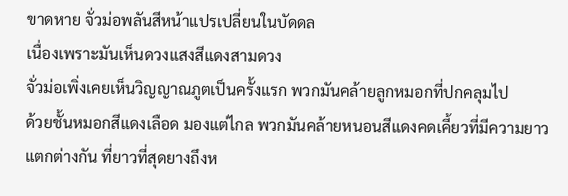ขาดหาย จั่วม่อพลันสีหน้าแปรเปลี่ยนในบัดดล
เนื่องเพราะมันเห็นดวงแสงสีแดงสามดวง
จั่วม่อเพิ่งเคยเห็นวิญญาณภูตเป็นครั้งแรก พวกมันคล้ายลูกหมอกที่ปกคลุมไป
ด้วยชั้นหมอกสีแดงเลือด มองแต่ไกล พวกมันคล้ายหนอนสีแดงคดเคี้ยวที่มีความยาว
แตกต่างกัน ที่ยาวที่สุดยางถึงห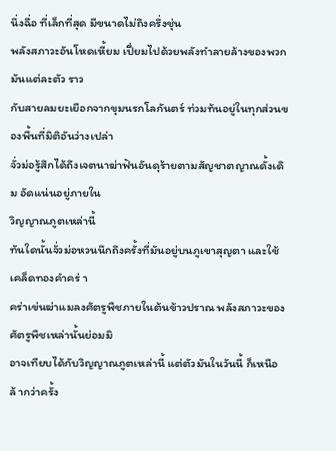นึ่งฉื่อ ที่เล็กที่สุด มีขนาดไม่ถึงครึ่งชุ่น
พลังสภาวะอันโหดเหี้ยม เปี่ยมไปด้วยพลังทำลายล้างของพวกมันแต่ละตัว ราว
กับสายลมยะเยือกจากขุมนรกโลกันตร์ ท่วมท้นอยู่ในทุกส่วนของพื้นที่มิติอันว่างเปล่า
จั่วม่อรู้สึกได้ถึงเจตนาฆ่าฟันอันดุร้ายตามสัญชาตญาณดั้งเดิม อัดแน่นอยู่ภายใน
วิญญาณภูตเหล่านี้
ทันใดนั้นจั่วม่อหวนนึกถึงครั้งที่มันอยู่บนภูเขาสุญตา และใช้เคล็ดทองคำคร่ า
คร่าเข่นฆ่าแมลงศัตรูพืชภายในต้นข้าวปราณ พลังสภาวะของศัตรูพืชเหล่านั้นย่อมมิ
อาจเทียบได้กับวิญญาณภูตเหล่านี้ แต่ตัวมันในวันนี้ ก็เหนือล้ ากว่าครั้ง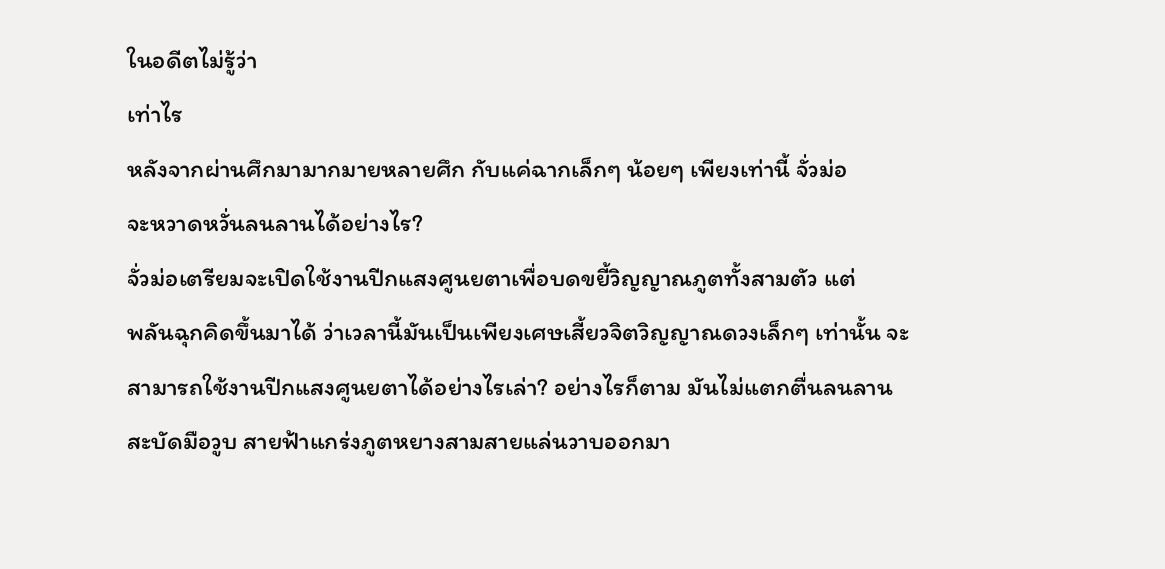ในอดีตไม่รู้ว่า
เท่าไร
หลังจากผ่านศึกมามากมายหลายศึก กับแค่ฉากเล็กๆ น้อยๆ เพียงเท่านี้ จั่วม่อ
จะหวาดหวั่นลนลานได้อย่างไร?
จั่วม่อเตรียมจะเปิดใช้งานปีกแสงศูนยตาเพื่อบดขยี้วิญญาณภูตทั้งสามตัว แต่
พลันฉุกคิดขึ้นมาได้ ว่าเวลานี้มันเป็นเพียงเศษเสี้ยวจิตวิญญาณดวงเล็กๆ เท่านั้น จะ
สามารถใช้งานปีกแสงศูนยตาได้อย่างไรเล่า? อย่างไรก็ตาม มันไม่แตกตื่นลนลาน
สะบัดมือวูบ สายฟ้าแกร่งภูตหยางสามสายแล่นวาบออกมา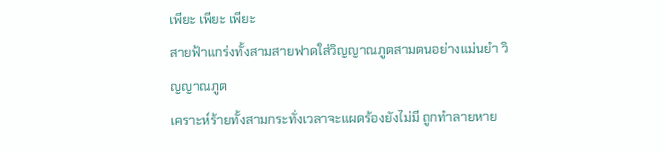เพียะ เพียะ เพียะ
สายฟ้าแกร่งทั้งสามสายฟาดใส่วิญญาณภูตสามตนอย่างแม่นยำ วิญญาณภูต
เคราะห์ร้ายทั้งสามกระทั่งเวลาจะแผดร้องยังไม่มี ถูกทำลายหาย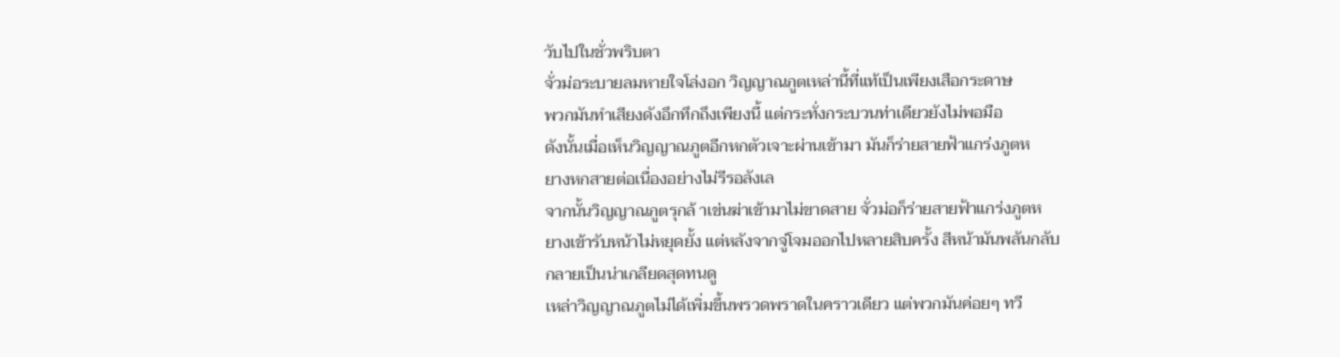วับไปในชั่วพริบตา
จั่วม่อระบายลมหายใจโล่งอก วิญญาณภูตเหล่านี้ที่แท้เป็นเพียงเสือกระดาษ
พวกมันทำเสียงดังอึกทึกถึงเพียงนี้ แต่กระทั่งกระบวนท่าเดียวยังไม่พอมือ
ดังนั้นเมื่อเห็นวิญญาณภูตอีกหกตัวเจาะผ่านเข้ามา มันก็ร่ายสายฟ้าแกร่งภูตห
ยางหกสายต่อเนื่องอย่างไม่รีรอลังเล
จากนั้นวิญญาณภูตรุกล้ าเข่นฆ่าเข้ามาไม่ขาดสาย จั่วม่อก็ร่ายสายฟ้าแกร่งภูตห
ยางเข้ารับหน้าไม่หยุดยั้ง แต่หลังจากจู่โจมออกไปหลายสิบครั้ง สีหน้ามันพลันกลับ
กลายเป็นน่าเกลียดสุดทนดู
เหล่าวิญญาณภูตไม่ได้เพิ่มขึ้นพรวดพราดในคราวเดียว แต่พวกมันค่อยๆ ทวี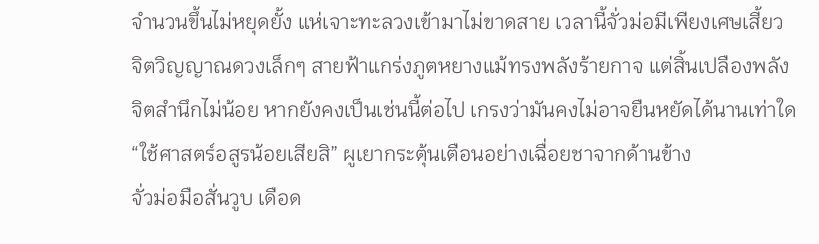จำนวนขึ้นไม่หยุดยั้ง แห่เจาะทะลวงเข้ามาไม่ขาดสาย เวลานี้จั่วม่อมีเพียงเศษเสี้ยว
จิตวิญญาณดวงเล็กๆ สายฟ้าแกร่งภูตหยางแม้ทรงพลังร้ายกาจ แต่สิ้นเปลืองพลัง
จิตสำนึกไม่น้อย หากยังคงเป็นเช่นนี้ต่อไป เกรงว่ามันคงไม่อาจยืนหยัดได้นานเท่าใด
“ใช้ศาสตร์อสูรน้อยเสียสิ” ผูเยากระตุ้นเตือนอย่างเฉื่อยชาจากด้านข้าง
จั่วม่อมือสั่นวูบ เดือด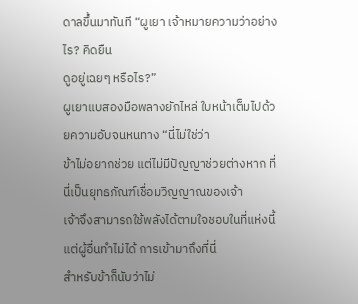ดาลขึ้นมาทันที “ผูเยา เจ้าหมายความว่าอย่างไร? คิดยืน
ดูอยู่เฉยๆ หรือไร?”
ผูเยาแบสองมือพลางยักไหล่ ใบหน้าเต็มไปด้วยความอับจนหนทาง “นี่ไม่ใช่ว่า
ข้าไม่อยากช่วย แต่ไม่มีปัญญาช่วยต่างหาก ที่นี่เป็นยุทธภัณฑ์เชื่อมวิญญาณของเจ้า
เจ้าจึงสามารถใช้พลังได้ตามใจชอบในที่แห่งนี้ แต่ผู้อื่นทำไม่ได้ การเข้ามาถึงที่นี่
สำหรับข้าก็นับว่าไม่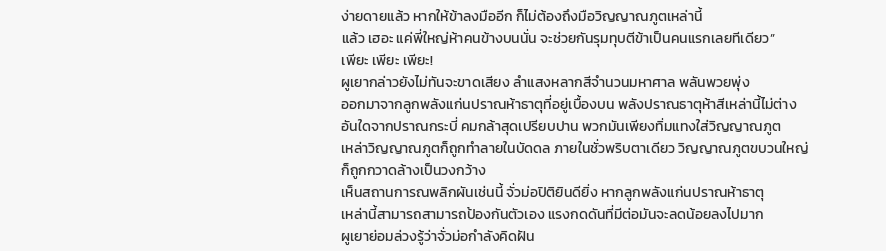ง่ายดายแล้ว หากให้ข้าลงมืออีก ก็ไม่ต้องถึงมือวิญญาณภูตเหล่านี้
แล้ว เฮอะ แค่พี่ใหญ่ห้าคนข้างบนนั่น จะช่วยกันรุมทุบตีข้าเป็นคนแรกเลยทีเดียว”
เพียะ เพียะ เพียะ!
ผูเยากล่าวยังไม่ทันจะขาดเสียง ลำแสงหลากสีจำนวนมหาศาล พลันพวยพุ่ง
ออกมาจากลูกพลังแก่นปราณห้าธาตุที่อยู่เบื้องบน พลังปราณธาตุห้าสีเหล่านี้ไม่ต่าง
อันใดจากปราณกระบี่ คมกล้าสุดเปรียบปาน พวกมันเพียงทิ่มแทงใส่วิญญาณภูต
เหล่าวิญญาณภูตก็ถูกทำลายในบัดดล ภายในชั่วพริบตาเดียว วิญญาณภูตขบวนใหญ่
ก็ถูกกวาดล้างเป็นวงกว้าง
เห็นสถานการณพลิกผันเช่นนี้ จั่วม่อปิติยินดียิ่ง หากลูกพลังแก่นปราณห้าธาตุ
เหล่านี้สามารถสามารถป้องกันตัวเอง แรงกดดันที่มีต่อมันจะลดน้อยลงไปมาก
ผูเยาย่อมล่วงรู้ว่าจั่วม่อกำลังคิดฝัน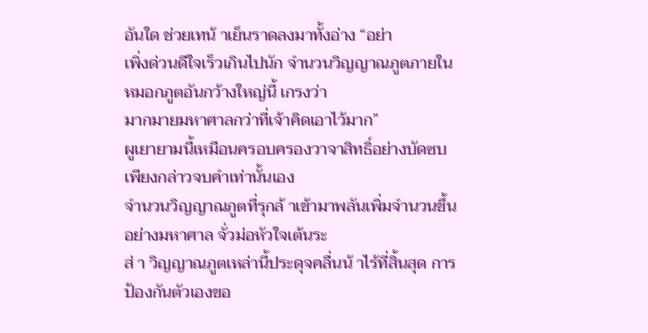อันใด ช่วยเทน้ าเย็นราดลงมาทั้งอ่าง “อย่า
เพิ่งด่วนดีใจเร็วเกินไปนัก จำนวนวิญญาณภูตภายในหมอกภูตอันกว้างใหญ่นี้ เกรงว่า
มากมายมหาศาลกว่าที่เจ้าคิดเอาไว้มาก”
ผูเยายามนี้เหมือนครอบครองวาจาสิทธิ์อย่างบัดซบ เพียงกล่าวจบคำเท่านั้นเอง
จำนวนวิญญาณภูตที่รุกล้ าเข้ามาพลันเพิ่มจำนวนขึ้นอย่างมหาศาล จั่วม่อหัวใจเต้นระ
ส่ า วิญญาณภูตเหล่านี้ประดุจคลื่นน้ าไร้ที่สิ้นสุด การป้องกันตัวเองขอ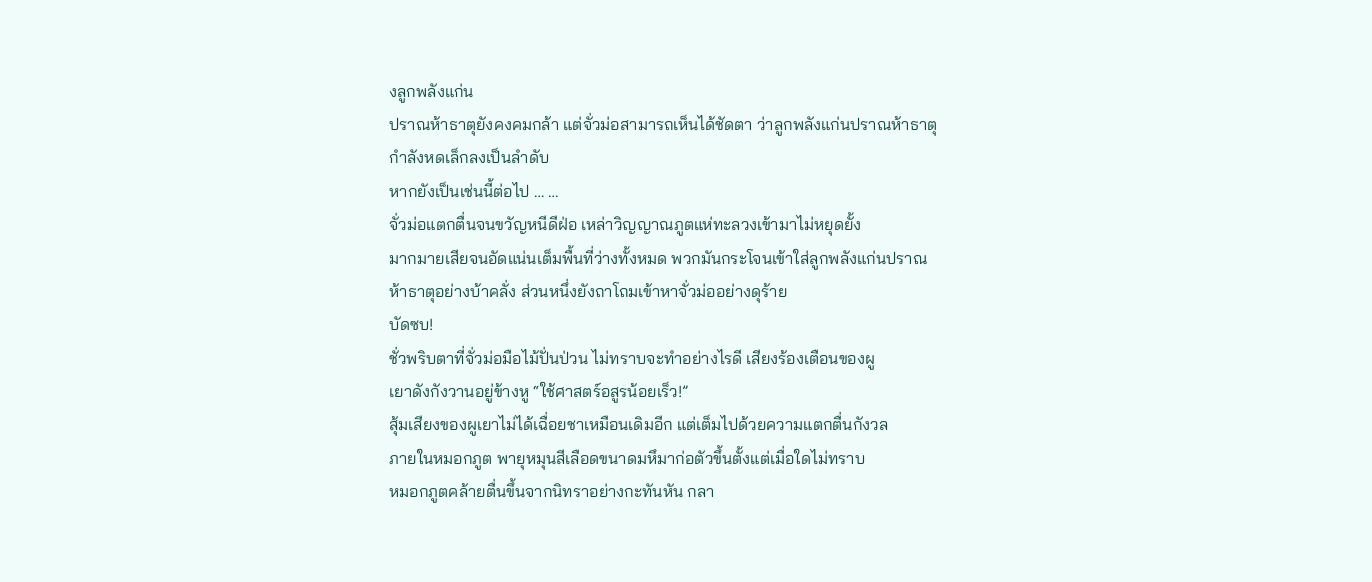งลูกพลังแก่น
ปราณห้าธาตุยังคงคมกล้า แต่จั่วม่อสามารถเห็นได้ชัดตา ว่าลูกพลังแก่นปราณห้าธาตุ
กำลังหดเล็กลงเป็นลำดับ
หากยังเป็นเช่นนี้ต่อไป … …
จั่วม่อแตกตื่นจนขวัญหนีดีฝ่อ เหล่าวิญญาณภูตแห่ทะลวงเข้ามาไม่หยุดยั้ง
มากมายเสียจนอัดแน่นเต็มพื้นที่ว่างทั้งหมด พวกมันกระโจนเข้าใส่ลูกพลังแก่นปราณ
ห้าธาตุอย่างบ้าคลั่ง ส่วนหนึ่งยังถาโถมเข้าหาจั่วม่ออย่างดุร้าย
บัดซบ!
ชั่วพริบตาที่จั่วม่อมือไม้ปั่นป่วน ไม่ทราบจะทำอย่างไรดี เสียงร้องเตือนของผู
เยาดังกังวานอยู่ข้างหู “ใช้ศาสตร์อสูรน้อยเร็ว!”
สุ้มเสียงของผูเยาไม่ได้เฉื่อยชาเหมือนเดิมอีก แต่เต็มไปด้วยความแตกตื่นกังวล
ภายในหมอกภูต พายุหมุนสีเลือดขนาดมหึมาก่อตัวขึ้นตั้งแต่เมื่อใดไม่ทราบ
หมอกภูตคล้ายตื่นขึ้นจากนิทราอย่างกะทันหัน กลา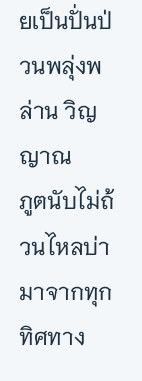ยเป็นปั่นป่วนพลุ่งพล่าน วิญญาณ
ภูตนับไม่ถ้วนไหลบ่ามาจากทุกทิศทาง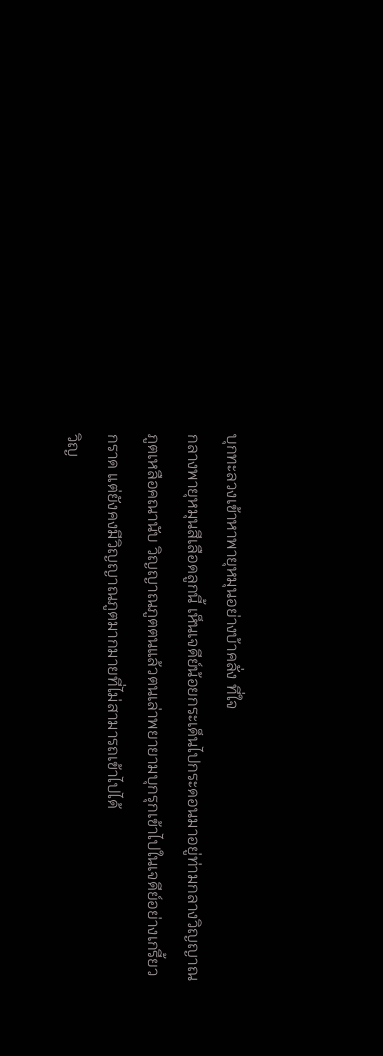บุกทะลวงเข้าหาพายุหมุนอย่างบ้าคลั่ง ที่ใจ
กลางพายุหมุนสีเลือดลูกนี้ เห็นเจดีย์น้อยกระเด็นไปกระดอนมาอยู่ท่ามกลางวิญญาณ
ภูตเหลือคณานับ วิญญาณภูตตนแล้วตนเล่าพยายามบุกรุกเข้าไปในเจดีย์อย่างเกรี้ยว
กราด แต่ยังคงมีวิญญาณภูตมากมายที่ไม่สามารถเข้าไปได้
วิญ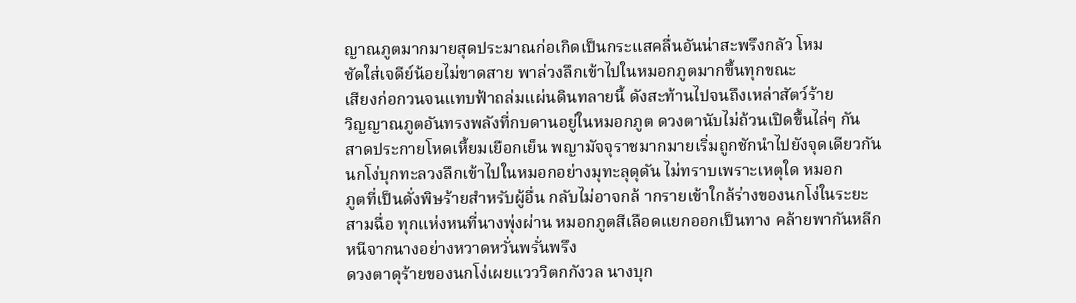ญาณภูตมากมายสุดประมาณก่อเกิดเป็นกระแสคลื่นอันน่าสะพรึงกลัว โหม
ซัดใส่เจดีย์น้อยไม่ขาดสาย พาล่วงลึกเข้าไปในหมอกภูตมากขึ้นทุกขณะ
เสียงก่อกวนจนแทบฟ้าถล่มแผ่นดินทลายนี้ ดังสะท้านไปจนถึงเหล่าสัตว์ร้าย
วิญญาณภูตอันทรงพลังที่กบดานอยู่ในหมอกภูต ดวงตานับไม่ถ้วนเปิดขึ้นไล่ๆ กัน
สาดประกายโหดเหี้ยมเยือกเย็น พญามัจจุราชมากมายเริ่มถูกชักนำไปยังจุดเดียวกัน
นกโง่บุกทะลวงลึกเข้าไปในหมอกอย่างมุทะลุดุดัน ไม่ทราบเพราะเหตุใด หมอก
ภูตที่เป็นดั่งพิษร้ายสำหรับผู้อื่น กลับไม่อาจกล้ ากรายเข้าใกล้ร่างของนกโง่ในระยะ
สามฉื่อ ทุกแห่งหนที่นางพุ่งผ่าน หมอกภูตสีเลือดแยกออกเป็นทาง คล้ายพากันหลีก
หนีจากนางอย่างหวาดหวั่นพรั่นพรึง
ดวงตาดุร้ายของนกโง่เผยแวววิตกกังวล นางบุก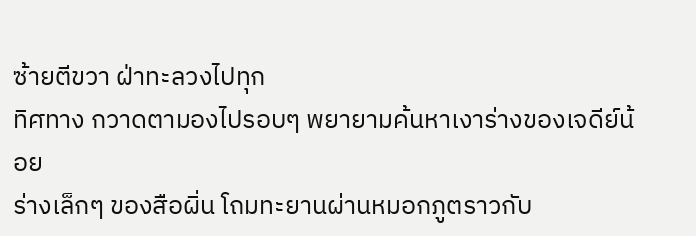ซ้ายตีขวา ฝ่าทะลวงไปทุก
ทิศทาง กวาดตามองไปรอบๆ พยายามค้นหาเงาร่างของเจดีย์น้อย
ร่างเล็กๆ ของสือผิ่น โถมทะยานผ่านหมอกภูตราวกับ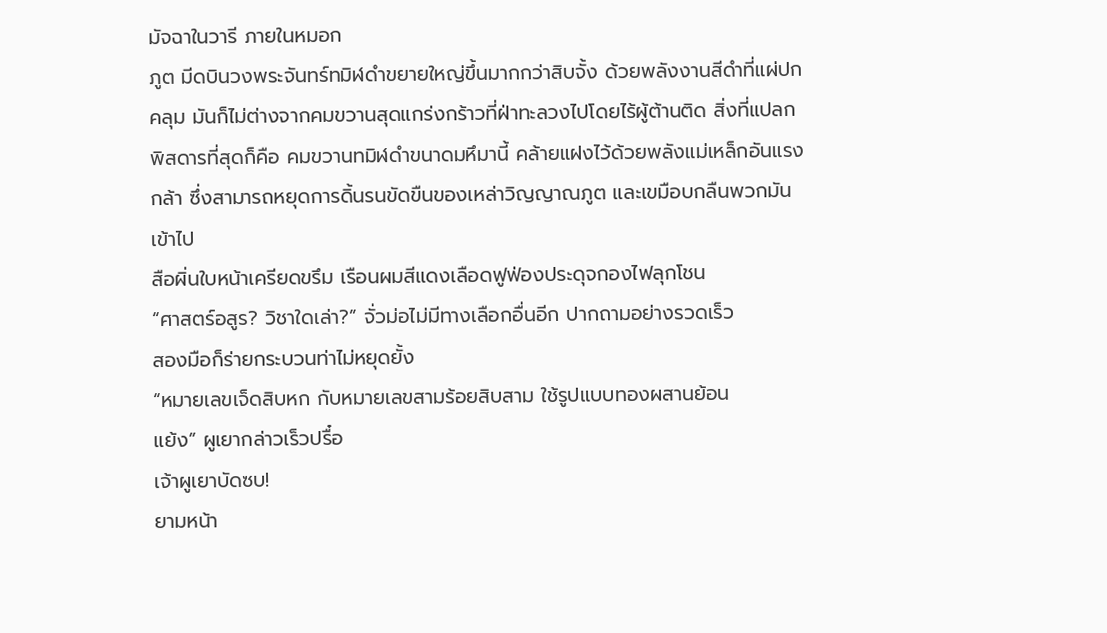มัจฉาในวารี ภายในหมอก
ภูต มีดบินวงพระจันทร์ทมิฬดำขยายใหญ่ขึ้นมากกว่าสิบจั้ง ด้วยพลังงานสีดำที่แผ่ปก
คลุม มันก็ไม่ต่างจากคมขวานสุดแกร่งกร้าวที่ฝ่าทะลวงไปโดยไร้ผู้ต้านติด สิ่งที่แปลก
พิสดารที่สุดก็คือ คมขวานทมิฬดำขนาดมหึมานี้ คล้ายแฝงไว้ด้วยพลังแม่เหล็กอันแรง
กล้า ซึ่งสามารถหยุดการดิ้นรนขัดขืนของเหล่าวิญญาณภูต และเขมือบกลืนพวกมัน
เข้าไป
สือผิ่นใบหน้าเครียดขรึม เรือนผมสีแดงเลือดฟูฟ่องประดุจกองไฟลุกโชน
“ศาสตร์อสูร? วิชาใดเล่า?” จั่วม่อไม่มีทางเลือกอื่นอีก ปากถามอย่างรวดเร็ว
สองมือก็ร่ายกระบวนท่าไม่หยุดยั้ง
“หมายเลขเจ็ดสิบหก กับหมายเลขสามร้อยสิบสาม ใช้รูปแบบทองผสานย้อน
แย้ง” ผูเยากล่าวเร็วปรื๋อ
เจ้าผูเยาบัดซบ!
ยามหน้า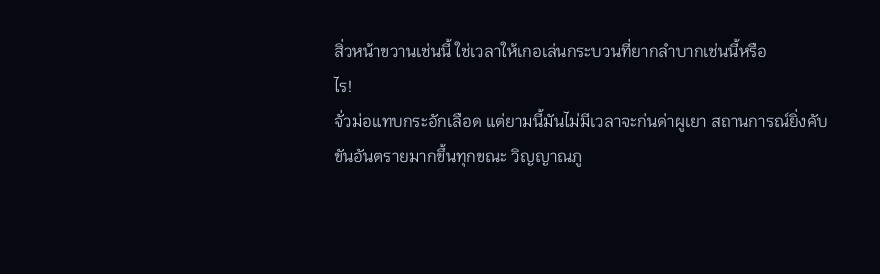สิ่วหน้าขวานเช่นนี้ ใช่เวลาให้เกอเล่นกระบวนที่ยากลำบากเช่นนี้หรือ
ไร!
จั่วม่อแทบกระอักเลือด แต่ยามนี้มันไม่มีเวลาจะก่นด่าผูเยา สถานการณ์ยิ่งคับ
ขันอันตรายมากขึ้นทุกขณะ วิญญาณภู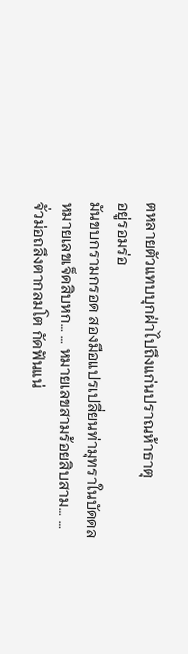ตหลายตัวแทบบุกฝ่าไปถึงแก่นปราณห้าธาตุ
อยู่รอมร่อ
มันขบกรามกรอด สองมือแปรเปลี่ยนท่ามุทราในบัดดล
หมายเลขเจ็ดสิบหก… … หมายเลขสามร้อยสิบสาม… …
จั่วม่อถลึงตากลมโต กัดฟันแน่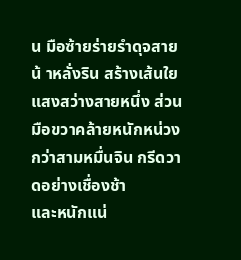น มือซ้ายร่ายรำดุจสายน้ าหลั่งริน สร้างเส้นใย
แสงสว่างสายหนึ่ง ส่วนมือขวาคล้ายหนักหน่วงกว่าสามหมื่นจิน กรีดวาดอย่างเชื่องช้า
และหนักแน่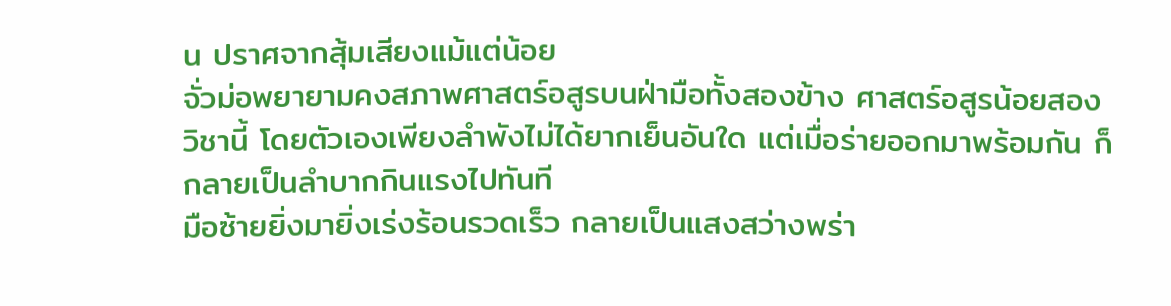น ปราศจากสุ้มเสียงแม้แต่น้อย
จั่วม่อพยายามคงสภาพศาสตร์อสูรบนฝ่ามือทั้งสองข้าง ศาสตร์อสูรน้อยสอง
วิชานี้ โดยตัวเองเพียงลำพังไม่ได้ยากเย็นอันใด แต่เมื่อร่ายออกมาพร้อมกัน ก็
กลายเป็นลำบากกินแรงไปทันที
มือซ้ายยิ่งมายิ่งเร่งร้อนรวดเร็ว กลายเป็นแสงสว่างพร่า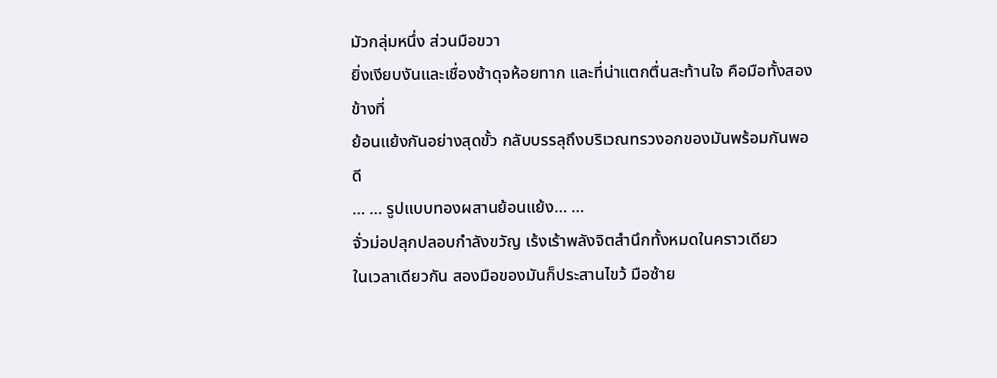มัวกลุ่มหนึ่ง ส่วนมือขวา
ยิ่งเงียบงันและเชื่องช้าดุจห้อยทาก และที่น่าแตกตื่นสะท้านใจ คือมือทั้งสองข้างที่
ย้อนแย้งกันอย่างสุดขั้ว กลับบรรลุถึงบริเวณทรวงอกของมันพร้อมกันพอดี
… … รูปแบบทองผสานย้อนแย้ง… …
จั่วม่อปลุกปลอบกำลังขวัญ เร้งเร้าพลังจิตสำนึกทั้งหมดในคราวเดียว
ในเวลาเดียวกัน สองมือของมันก็ประสานไขว้ มือซ้าย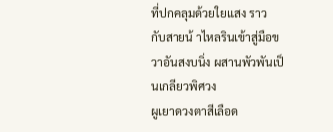ที่ปกคลุมด้วยใยแสง ราว
กับสายน้ าไหลรินเข้าสู่มือขวาอันสงบนิ่ง ผสานพัวพันเป็นเกลียวพิศวง
ผูเยาดวงตาสีเลือด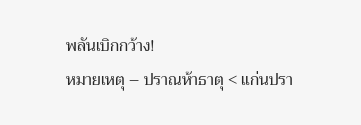พลันเบิกกว้าง!
หมายเหตุ – ปราณห้าธาตุ < แก่นปรา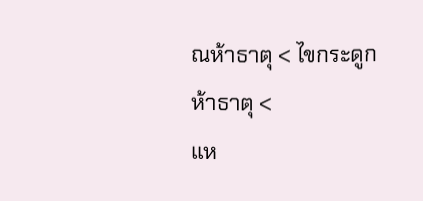ณห้าธาตุ < ไขกระดูกห้าธาตุ <
แห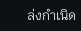ล่งกำเนิด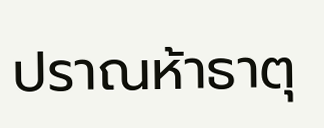ปราณห้าธาตุ